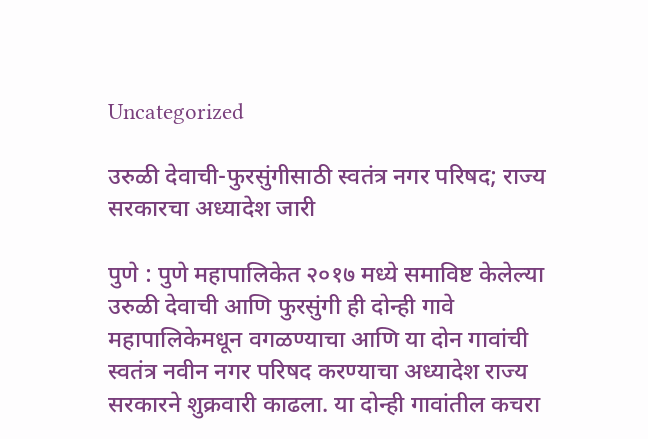Uncategorized

उरुळी देवाची-फुरसुंगीसाठी स्वतंत्र नगर परिषद; राज्य सरकारचा अध्यादेश जारी

पुणे : पुणे महापालिकेत २०१७ मध्ये समाविष्ट केलेल्या उरुळी देवाची आणि फुरसुंगी ही दोन्ही गावे महापालिकेमधून वगळण्याचा आणि या दोन गावांची स्वतंत्र नवीन नगर परिषद करण्याचा अध्यादेश राज्य सरकारने शुक्रवारी काढला. या दोन्ही गावांतील कचरा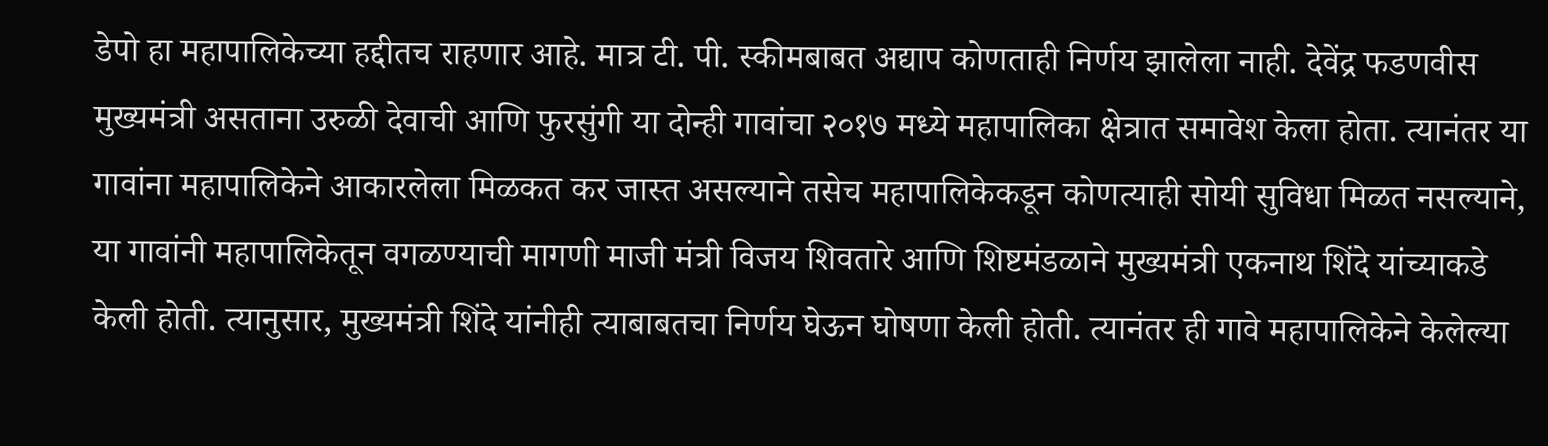डेपो हा महापालिकेच्या हद्दीतच राहणार आहे. मात्र टी. पी. स्कीमबाबत अद्याप कोणताही निर्णय झालेला नाही. देवेंद्र फडणवीस मुख्यमंत्री असताना उरुळी देवाची आणि फुरसुंगी या दोन्ही गावांचा २०१७ मध्ये महापालिका क्षेत्रात समावेश केला होता. त्यानंतर या गावांना महापालिकेने आकारलेला मिळकत कर जास्त असल्याने तसेच महापालिकेकडून कोणत्याही सोयी सुविधा मिळत नसल्याने, या गावांनी महापालिकेतून वगळण्याची मागणी माजी मंत्री विजय शिवतारे आणि शिष्टमंडळाने मुख्यमंत्री एकनाथ शिंदे यांच्याकडे केली होती. त्यानुसार, मुख्यमंत्री शिंदे यांनीही त्याबाबतचा निर्णय घेऊन घोषणा केली होती. त्यानंतर ही गावे महापालिकेने केलेल्या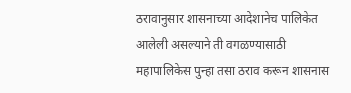ठरावानुसार शासनाच्या आदेशानेच पालिकेत आलेली असल्याने ती वगळण्यासाठी महापालिकेस पुन्हा तसा ठराव करून शासनास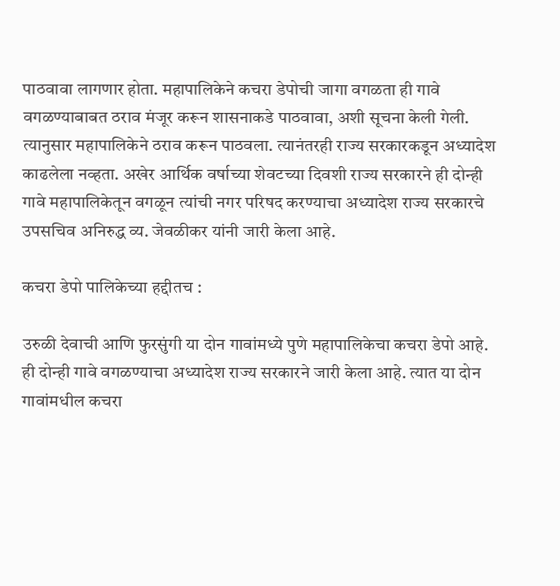पाठवावा लागणार होता. महापालिकेने कचरा डेपोची जागा वगळता ही गावे वगळण्याबाबत ठराव मंजूर करून शासनाकडे पाठवावा, अशी सूचना केली गेली. त्यानुसार महापालिकेने ठराव करून पाठवला. त्यानंतरही राज्य सरकारकडून अध्यादेश काढलेला नव्हता. अखेर आर्थिक वर्षाच्या शेवटच्या दिवशी राज्य सरकारने ही दोन्ही गावे महापालिकेतून वगळून त्यांची नगर परिषद करण्याचा अध्यादेश राज्य सरकारचे उपसचिव अनिरुद्ध व्य. जेवळीकर यांनी जारी केला आहे.

कचरा डेपो पालिकेच्या हद्दीतच :

उरुळी देवाची आणि फुरसुंगी या दोन गावांमध्ये पुणे महापालिकेचा कचरा डेपो आहे. ही दोन्ही गावे वगळण्याचा अध्यादेश राज्य सरकारने जारी केला आहे. त्यात या दोन गावांमधील कचरा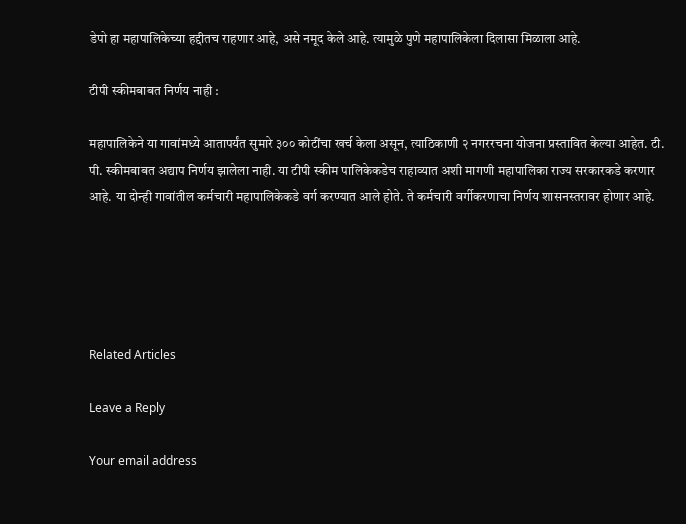डेपो हा महापालिकेच्या हद्दीतच राहणार आहे, असे नमूद केले आहे. त्यामुळे पुणे महापालिकेला दिलासा मिळाला आहे.

टीपी स्कीमबाबत निर्णय नाही :

महापालिकेने या गावांमध्ये आतापर्यंत सुमारे ३०० कोटींचा खर्च केला असून, त्याठिकाणी २ नगररचना योजना प्रस्तावित केल्या आहेत. टी. पी. स्कीमबाबत अद्याप निर्णय झालेला नाही. या टीपी स्कीम पालिकेकडेच राहाव्यात अशी मागणी महापालिका राज्य सरकारकडे करणार आहे. या दोन्ही गावांतील कर्मचारी महापालिकेकडे वर्ग करण्यात आले होते. ते कर्मचारी वर्गीकरणाचा निर्णय शासनस्तरावर होणार आहे.





Related Articles

Leave a Reply

Your email address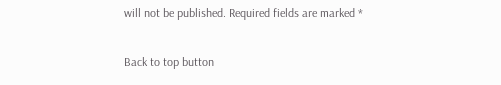will not be published. Required fields are marked *

Back to top button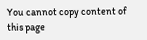You cannot copy content of this page